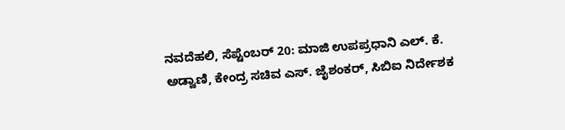ನವದೆಹಲಿ, ಸೆಪ್ಟೆಂಬರ್ 20: ಮಾಜಿ ಉಪಪ್ರಧಾನಿ ಎಲ್. ಕೆ. ಅಡ್ವಾಣಿ, ಕೇಂದ್ರ ಸಚಿವ ಎಸ್. ಜೈಶಂಕರ್, ಸಿಬಿಐ ನಿರ್ದೇಶಕ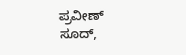ಪ್ರವೀಣ್ ಸೂದ್,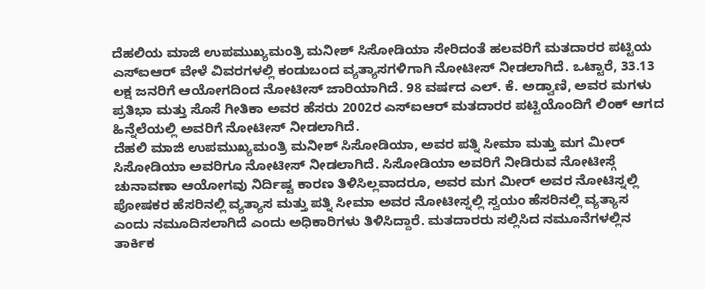ದೆಹಲಿಯ ಮಾಜಿ ಉಪಮುಖ್ಯಮಂತ್ರಿ ಮನೀಶ್ ಸಿಸೋಡಿಯಾ ಸೇರಿದಂತೆ ಹಲವರಿಗೆ ಮತದಾರರ ಪಟ್ಟಿಯ ಎಸ್ಐಆರ್ ವೇಳೆ ವಿವರಗಳಲ್ಲಿ ಕಂಡುಬಂದ ವ್ಯತ್ಯಾಸಗಳಿಗಾಗಿ ನೋಟೀಸ್ ನೀಡಲಾಗಿದೆ. ಒಟ್ಟಾರೆ, 33.13 ಲಕ್ಷ ಜನರಿಗೆ ಆಯೋಗದಿಂದ ನೋಟೀಸ್ ಜಾರಿಯಾಗಿದೆ. 98 ವರ್ಷದ ಎಲ್. ಕೆ. ಅಡ್ವಾಣಿ, ಅವರ ಮಗಳು ಪ್ರತಿಭಾ ಮತ್ತು ಸೊಸೆ ಗೀತಿಕಾ ಅವರ ಹೆಸರು 2002ರ ಎಸ್ಐಆರ್ ಮತದಾರರ ಪಟ್ಟಿಯೊಂದಿಗೆ ಲಿಂಕ್ ಆಗದ ಹಿನ್ನೆಲೆಯಲ್ಲಿ ಅವರಿಗೆ ನೋಟೀಸ್ ನೀಡಲಾಗಿದೆ.
ದೆಹಲಿ ಮಾಜಿ ಉಪಮುಖ್ಯಮಂತ್ರಿ ಮನೀಶ್ ಸಿಸೋಡಿಯಾ, ಅವರ ಪತ್ನಿ ಸೀಮಾ ಮತ್ತು ಮಗ ಮೀರ್ ಸಿಸೋಡಿಯಾ ಅವರಿಗೂ ನೋಟೀಸ್ ನೀಡಲಾಗಿದೆ. ಸಿಸೋಡಿಯಾ ಅವರಿಗೆ ನೀಡಿರುವ ನೋಟೀಸ್ಗೆ ಚುನಾವಣಾ ಆಯೋಗವು ನಿರ್ದಿಷ್ಟ ಕಾರಣ ತಿಳಿಸಿಲ್ಲವಾದರೂ, ಅವರ ಮಗ ಮೀರ್ ಅವರ ನೋಟಿಸ್ನಲ್ಲಿ ಪೋಷಕರ ಹೆಸರಿನಲ್ಲಿ ವ್ಯತ್ಯಾಸ ಮತ್ತು ಪತ್ನಿ ಸೀಮಾ ಅವರ ನೋಟೀಸ್ನಲ್ಲಿ ಸ್ವಯಂ ಹೆಸರಿನಲ್ಲಿ ವ್ಯತ್ಯಾಸ ಎಂದು ನಮೂದಿಸಲಾಗಿದೆ ಎಂದು ಅಧಿಕಾರಿಗಳು ತಿಳಿಸಿದ್ದಾರೆ. ಮತದಾರರು ಸಲ್ಲಿಸಿದ ನಮೂನೆಗಳಲ್ಲಿನ ತಾರ್ಕಿಕ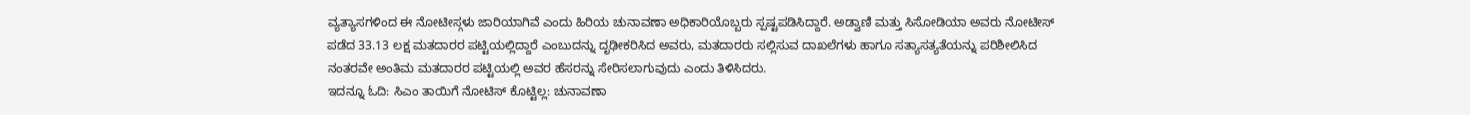ವ್ಯತ್ಯಾಸಗಳಿಂದ ಈ ನೋಟೀಸ್ಗಳು ಜಾರಿಯಾಗಿವೆ ಎಂದು ಹಿರಿಯ ಚುನಾವಣಾ ಅಧಿಕಾರಿಯೊಬ್ಬರು ಸ್ಪಷ್ಟಪಡಿಸಿದ್ದಾರೆ. ಅಡ್ವಾಣಿ ಮತ್ತು ಸಿಸೋಡಿಯಾ ಅವರು ನೋಟೀಸ್ ಪಡೆದ 33.13 ಲಕ್ಷ ಮತದಾರರ ಪಟ್ಟಿಯಲ್ಲಿದ್ದಾರೆ ಎಂಬುದನ್ನು ದೃಢೀಕರಿಸಿದ ಅವರು, ಮತದಾರರು ಸಲ್ಲಿಸುವ ದಾಖಲೆಗಳು ಹಾಗೂ ಸತ್ಯಾಸತ್ಯತೆಯನ್ನು ಪರಿಶೀಲಿಸಿದ ನಂತರವೇ ಅಂತಿಮ ಮತದಾರರ ಪಟ್ಟಿಯಲ್ಲಿ ಅವರ ಹೆಸರನ್ನು ಸೇರಿಸಲಾಗುವುದು ಎಂದು ತಿಳಿಸಿದರು.
ಇದನ್ನೂ ಓದಿ: ಸಿಎಂ ತಾಯಿಗೆ ನೋಟಿಸ್ ಕೊಟ್ಟಿಲ್ಲ: ಚುನಾವಣಾ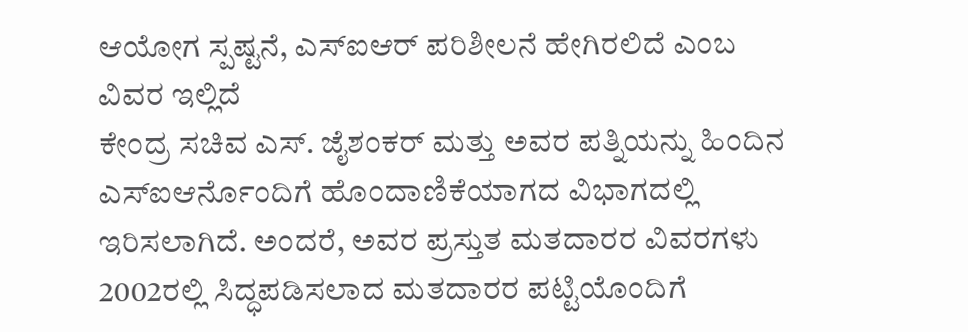ಆಯೋಗ ಸ್ಪಷ್ಟನೆ, ಎಸ್ಐಆರ್ ಪರಿಶೀಲನೆ ಹೇಗಿರಲಿದೆ ಎಂಬ ವಿವರ ಇಲ್ಲಿದೆ
ಕೇಂದ್ರ ಸಚಿವ ಎಸ್. ಜೈಶಂಕರ್ ಮತ್ತು ಅವರ ಪತ್ನಿಯನ್ನು ಹಿಂದಿನ ಎಸ್ಐಆರ್ನೊಂದಿಗೆ ಹೊಂದಾಣಿಕೆಯಾಗದ ವಿಭಾಗದಲ್ಲಿ ಇರಿಸಲಾಗಿದೆ. ಅಂದರೆ, ಅವರ ಪ್ರಸ್ತುತ ಮತದಾರರ ವಿವರಗಳು 2002ರಲ್ಲಿ ಸಿದ್ಧಪಡಿಸಲಾದ ಮತದಾರರ ಪಟ್ಟಿಯೊಂದಿಗೆ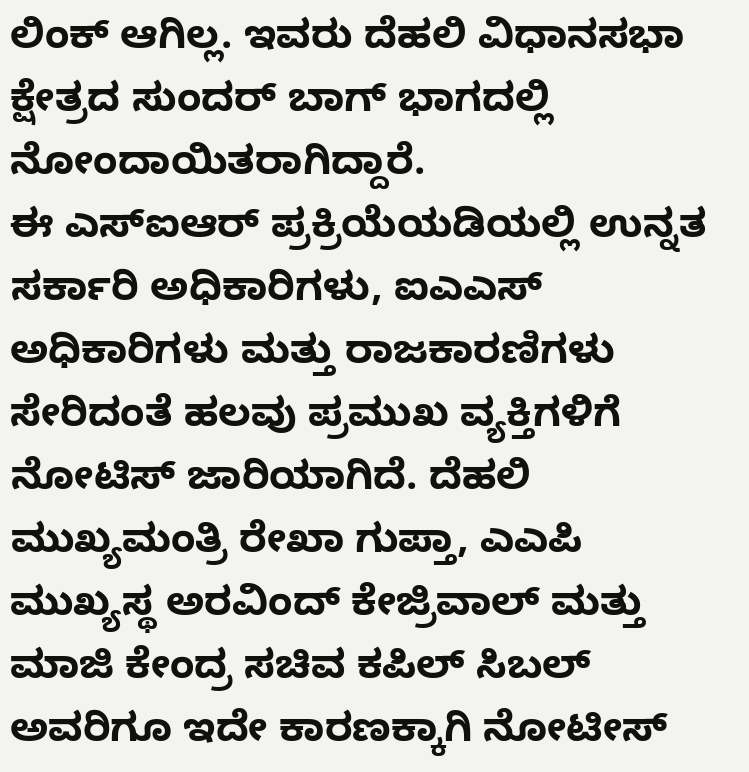ಲಿಂಕ್ ಆಗಿಲ್ಲ. ಇವರು ದೆಹಲಿ ವಿಧಾನಸಭಾ ಕ್ಷೇತ್ರದ ಸುಂದರ್ ಬಾಗ್ ಭಾಗದಲ್ಲಿ ನೋಂದಾಯಿತರಾಗಿದ್ದಾರೆ.
ಈ ಎಸ್ಐಆರ್ ಪ್ರಕ್ರಿಯೆಯಡಿಯಲ್ಲಿ ಉನ್ನತ ಸರ್ಕಾರಿ ಅಧಿಕಾರಿಗಳು, ಐಎಎಸ್ ಅಧಿಕಾರಿಗಳು ಮತ್ತು ರಾಜಕಾರಣಿಗಳು ಸೇರಿದಂತೆ ಹಲವು ಪ್ರಮುಖ ವ್ಯಕ್ತಿಗಳಿಗೆ ನೋಟಿಸ್ ಜಾರಿಯಾಗಿದೆ. ದೆಹಲಿ ಮುಖ್ಯಮಂತ್ರಿ ರೇಖಾ ಗುಪ್ತಾ, ಎಎಪಿ ಮುಖ್ಯಸ್ಥ ಅರವಿಂದ್ ಕೇಜ್ರಿವಾಲ್ ಮತ್ತು ಮಾಜಿ ಕೇಂದ್ರ ಸಚಿವ ಕಪಿಲ್ ಸಿಬಲ್ ಅವರಿಗೂ ಇದೇ ಕಾರಣಕ್ಕಾಗಿ ನೋಟೀಸ್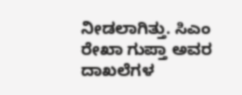ನೀಡಲಾಗಿತ್ತು. ಸಿಎಂ ರೇಖಾ ಗುಪ್ತಾ ಅವರ ದಾಖಲೆಗಳ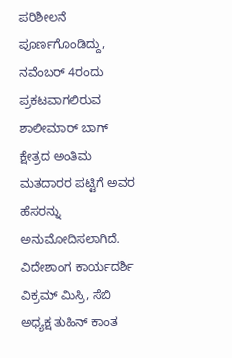ಪರಿಶೀಲನೆ ಪೂರ್ಣಗೊಂಡಿದ್ದು, ನವೆಂಬರ್ 4ರಂದು ಪ್ರಕಟವಾಗಲಿರುವ ಶಾಲೀಮಾರ್ ಬಾಗ್ ಕ್ಷೇತ್ರದ ಅಂತಿಮ ಮತದಾರರ ಪಟ್ಟಿಗೆ ಅವರ ಹೆಸರನ್ನು ಅನುಮೋದಿಸಲಾಗಿದೆ.
ವಿದೇಶಾಂಗ ಕಾರ್ಯದರ್ಶಿ ವಿಕ್ರಮ್ ಮಿಸ್ರಿ, ಸೆಬಿ ಅಧ್ಯಕ್ಷ ತುಹಿನ್ ಕಾಂತ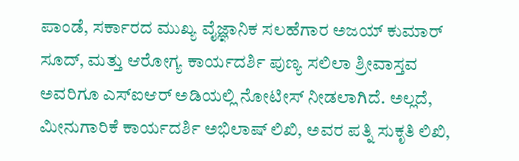ಪಾಂಡೆ, ಸರ್ಕಾರದ ಮುಖ್ಯ ವೈಜ್ಞಾನಿಕ ಸಲಹೆಗಾರ ಅಜಯ್ ಕುಮಾರ್ ಸೂದ್, ಮತ್ತು ಆರೋಗ್ಯ ಕಾರ್ಯದರ್ಶಿ ಪುಣ್ಯ ಸಲಿಲಾ ಶ್ರೀವಾಸ್ತವ ಅವರಿಗೂ ಎಸ್ಐಆರ್ ಅಡಿಯಲ್ಲಿ ನೋಟೀಸ್ ನೀಡಲಾಗಿದೆ. ಅಲ್ಲದೆ, ಮೀನುಗಾರಿಕೆ ಕಾರ್ಯದರ್ಶಿ ಅಭಿಲಾಷ್ ಲಿಖಿ, ಅವರ ಪತ್ನಿ ಸುಕೃತಿ ಲಿಖಿ,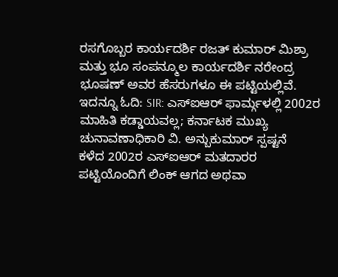ರಸಗೊಬ್ಬರ ಕಾರ್ಯದರ್ಶಿ ರಜತ್ ಕುಮಾರ್ ಮಿಶ್ರಾ ಮತ್ತು ಭೂ ಸಂಪನ್ಮೂಲ ಕಾರ್ಯದರ್ಶಿ ನರೇಂದ್ರ ಭೂಷಣ್ ಅವರ ಹೆಸರುಗಳೂ ಈ ಪಟ್ಟಿಯಲ್ಲಿವೆ.
ಇದನ್ನೂ ಓದಿ: SIR: ಎಸ್ಐಆರ್ ಫಾರ್ಮ್ಗಳಲ್ಲಿ 2002ರ ಮಾಹಿತಿ ಕಡ್ಡಾಯವಲ್ಲ; ಕರ್ನಾಟಕ ಮುಖ್ಯ ಚುನಾವಣಾಧಿಕಾರಿ ವಿ. ಅನ್ಬುಕುಮಾರ್ ಸ್ಪಷ್ಟನೆ
ಕಳೆದ 2002ರ ಎಸ್ಐಆರ್ ಮತದಾರರ ಪಟ್ಟಿಯೊಂದಿಗೆ ಲಿಂಕ್ ಆಗದ ಅಥವಾ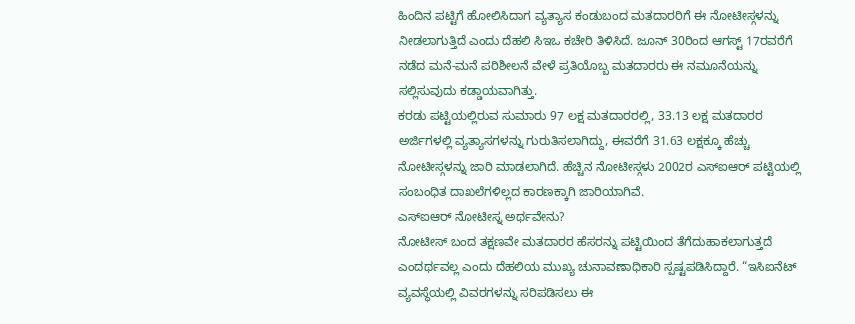ಹಿಂದಿನ ಪಟ್ಟಿಗೆ ಹೋಲಿಸಿದಾಗ ವ್ಯತ್ಯಾಸ ಕಂಡುಬಂದ ಮತದಾರರಿಗೆ ಈ ನೋಟೀಸ್ಗಳನ್ನು ನೀಡಲಾಗುತ್ತಿದೆ ಎಂದು ದೆಹಲಿ ಸಿಇಒ ಕಚೇರಿ ತಿಳಿಸಿದೆ. ಜೂನ್ 30ರಿಂದ ಆಗಸ್ಟ್ 17ರವರೆಗೆ ನಡೆದ ಮನೆ-ಮನೆ ಪರಿಶೀಲನೆ ವೇಳೆ ಪ್ರತಿಯೊಬ್ಬ ಮತದಾರರು ಈ ನಮೂನೆಯನ್ನು ಸಲ್ಲಿಸುವುದು ಕಡ್ಡಾಯವಾಗಿತ್ತು.
ಕರಡು ಪಟ್ಟಿಯಲ್ಲಿರುವ ಸುಮಾರು 97 ಲಕ್ಷ ಮತದಾರರಲ್ಲಿ, 33.13 ಲಕ್ಷ ಮತದಾರರ ಅರ್ಜಿಗಳಲ್ಲಿ ವ್ಯತ್ಯಾಸಗಳನ್ನು ಗುರುತಿಸಲಾಗಿದ್ದು, ಈವರೆಗೆ 31.63 ಲಕ್ಷಕ್ಕೂ ಹೆಚ್ಚು ನೋಟೀಸ್ಗಳನ್ನು ಜಾರಿ ಮಾಡಲಾಗಿದೆ. ಹೆಚ್ಚಿನ ನೋಟೀಸ್ಗಳು 2002ರ ಎಸ್ಐಆರ್ ಪಟ್ಟಿಯಲ್ಲಿ ಸಂಬಂಧಿತ ದಾಖಲೆಗಳಿಲ್ಲದ ಕಾರಣಕ್ಕಾಗಿ ಜಾರಿಯಾಗಿವೆ.
ಎಸ್ಐಆರ್ ನೋಟೀಸ್ನ ಅರ್ಥವೇನು?
ನೋಟೀಸ್ ಬಂದ ತಕ್ಷಣವೇ ಮತದಾರರ ಹೆಸರನ್ನು ಪಟ್ಟಿಯಿಂದ ತೆಗೆದುಹಾಕಲಾಗುತ್ತದೆ ಎಂದರ್ಥವಲ್ಲ ಎಂದು ದೆಹಲಿಯ ಮುಖ್ಯ ಚುನಾವಣಾಧಿಕಾರಿ ಸ್ಪಷ್ಟಪಡಿಸಿದ್ದಾರೆ. “ಇಸಿಐನೆಟ್ ವ್ಯವಸ್ಥೆಯಲ್ಲಿ ವಿವರಗಳನ್ನು ಸರಿಪಡಿಸಲು ಈ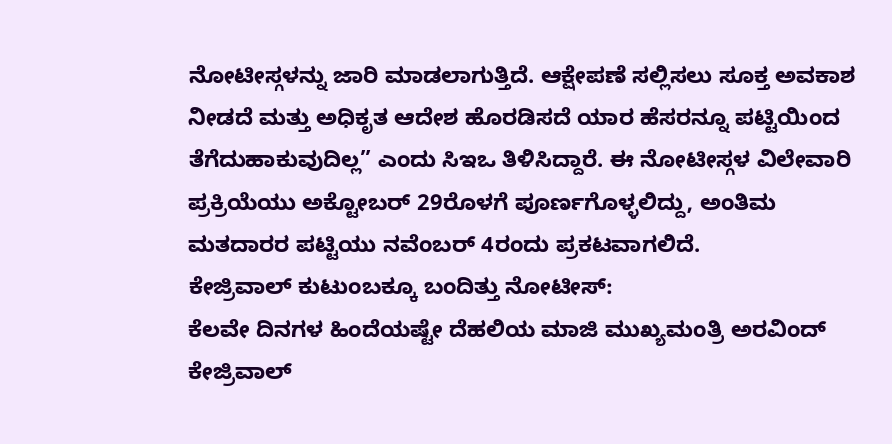ನೋಟೀಸ್ಗಳನ್ನು ಜಾರಿ ಮಾಡಲಾಗುತ್ತಿದೆ. ಆಕ್ಷೇಪಣೆ ಸಲ್ಲಿಸಲು ಸೂಕ್ತ ಅವಕಾಶ ನೀಡದೆ ಮತ್ತು ಅಧಿಕೃತ ಆದೇಶ ಹೊರಡಿಸದೆ ಯಾರ ಹೆಸರನ್ನೂ ಪಟ್ಟಿಯಿಂದ ತೆಗೆದುಹಾಕುವುದಿಲ್ಲ” ಎಂದು ಸಿಇಒ ತಿಳಿಸಿದ್ದಾರೆ. ಈ ನೋಟೀಸ್ಗಳ ವಿಲೇವಾರಿ ಪ್ರಕ್ರಿಯೆಯು ಅಕ್ಟೋಬರ್ 29ರೊಳಗೆ ಪೂರ್ಣಗೊಳ್ಳಲಿದ್ದು, ಅಂತಿಮ ಮತದಾರರ ಪಟ್ಟಿಯು ನವೆಂಬರ್ 4ರಂದು ಪ್ರಕಟವಾಗಲಿದೆ.
ಕೇಜ್ರಿವಾಲ್ ಕುಟುಂಬಕ್ಕೂ ಬಂದಿತ್ತು ನೋಟೀಸ್:
ಕೆಲವೇ ದಿನಗಳ ಹಿಂದೆಯಷ್ಟೇ ದೆಹಲಿಯ ಮಾಜಿ ಮುಖ್ಯಮಂತ್ರಿ ಅರವಿಂದ್ ಕೇಜ್ರಿವಾಲ್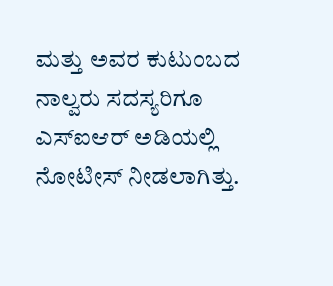ಮತ್ತು ಅವರ ಕುಟುಂಬದ ನಾಲ್ವರು ಸದಸ್ಯರಿಗೂ ಎಸ್ಐಆರ್ ಅಡಿಯಲ್ಲಿ ನೋಟೀಸ್ ನೀಡಲಾಗಿತ್ತು.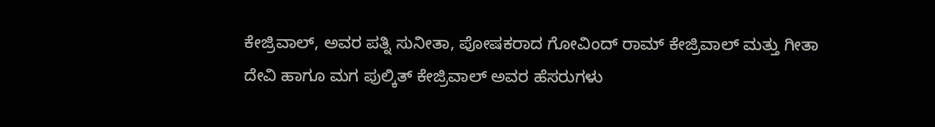ಕೇಜ್ರಿವಾಲ್, ಅವರ ಪತ್ನಿ ಸುನೀತಾ, ಪೋಷಕರಾದ ಗೋವಿಂದ್ ರಾಮ್ ಕೇಜ್ರಿವಾಲ್ ಮತ್ತು ಗೀತಾ ದೇವಿ ಹಾಗೂ ಮಗ ಪುಲ್ಕಿತ್ ಕೇಜ್ರಿವಾಲ್ ಅವರ ಹೆಸರುಗಳು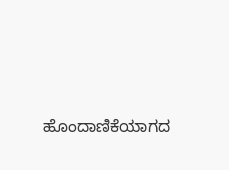ಹೊಂದಾಣಿಕೆಯಾಗದ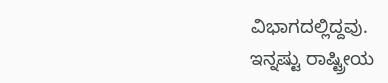ವಿಭಾಗದಲ್ಲಿದ್ದವು.
ಇನ್ನಷ್ಟು ರಾಷ್ಟ್ರೀಯ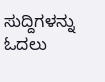ಸುದ್ದಿಗಳನ್ನು ಓದಲು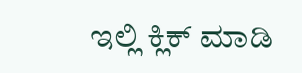ಇಲ್ಲಿ ಕ್ಲಿಕ್ ಮಾಡಿ